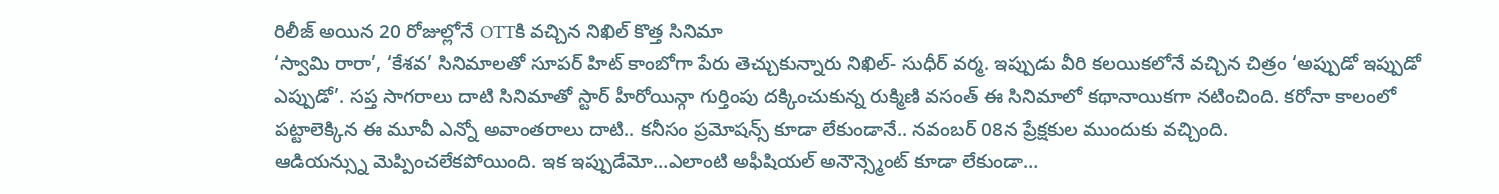రిలీజ్ అయిన 20 రోజుల్లోనే OTTకి వచ్చిన నిఖిల్ కొత్త సినిమా
‘స్వామి రారా’, ‘కేశవ’ సినిమాలతో సూపర్ హిట్ కాంబోగా పేరు తెచ్చుకున్నారు నిఖిల్- సుధీర్ వర్మ. ఇప్పుడు వీరి కలయికలోనే వచ్చిన చిత్రం ‘అప్పుడో ఇప్పుడో ఎప్పుడో’. సప్త సాగరాలు దాటి సినిమాతో స్టార్ హీరోయిన్గా గుర్తింపు దక్కించుకున్న రుక్మిణి వసంత్ ఈ సినిమాలో కథానాయికగా నటించింది. కరోనా కాలంలో పట్టాలెక్కిన ఈ మూవీ ఎన్నో అవాంతరాలు దాటి.. కనీసం ప్రమోషన్స్ కూడా లేకుండానే.. నవంబర్ 08న ప్రేక్షకుల ముందుకు వచ్చింది.
ఆడియన్స్ను మెప్పించలేకపోయింది. ఇక ఇప్పుడేమో…ఎలాంటి అఫీషియల్ అనౌన్స్మెంట్ కూడా లేకుండా…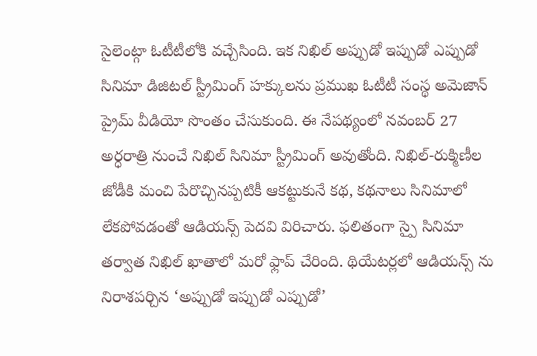సైలెంట్గా ఓటీటీలోకి వచ్చేసింది. ఇక నిఖిల్ అప్పుడో ఇప్పుడో ఎప్పుడో సినిమా డిజిటల్ స్ట్రీమింగ్ హక్కులను ప్రముఖ ఓటీటీ సంస్థ అమెజాన్ ప్రైమ్ వీడియో సొంతం చేసుకుంది. ఈ నేపథ్యంలో నవంబర్ 27 అర్ధరాత్రి నుంచే నిఖిల్ సినిమా స్ట్రీమింగ్ అవుతోంది. నిఖిల్-రుక్మిణీల జోడీకి మంచి పేరొచ్చినప్పటికీ ఆకట్టుకునే కథ, కథనాలు సినిమాలో లేకపోవడంతో ఆడియన్స్ పెదవి విరిచారు. ఫలితంగా స్పై సినిమా తర్వాత నిఖిల్ ఖాతాలో మరో ఫ్లాప్ చేరింది. థియేటర్లలో ఆడియన్స్ ను నిరాశపర్చిన ‘అప్పుడో ఇప్పుడో ఎప్పుడో’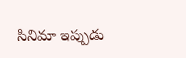సినిమా ఇప్పుడు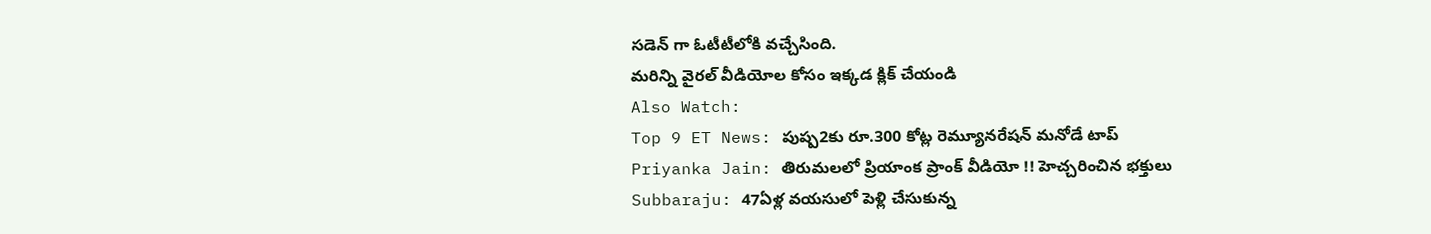సడెన్ గా ఓటీటీలోకి వచ్చేసింది.
మరిన్ని వైరల్ వీడియోల కోసం ఇక్కడ క్లిక్ చేయండి
Also Watch:
Top 9 ET News: పుష్ప2కు రూ.300 కోట్ల రెమ్యూనరేషన్ మనోడే టాప్
Priyanka Jain: తిరుమలలో ప్రియాంక ప్రాంక్ వీడియో !! హెచ్చరించిన భక్తులు
Subbaraju: 47ఏళ్ల వయసులో పెళ్లి చేసుకున్న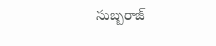సుబ్బరాజ్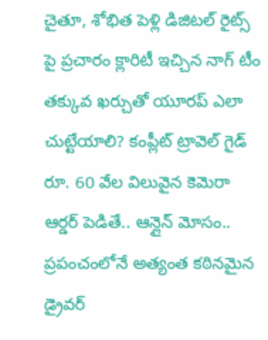చైతూ, శోభిత పెళ్లి డిజిటల్ రైట్స్ పై ప్రచారం క్లారిటీ ఇచ్చిన నాగ్ టీం
తక్కువ ఖర్చుతో యూరప్ ఎలా చుట్టేయాలి? కంప్లీట్ ట్రావెల్ గైడ్
రూ. 60 వేల విలువైన కెమెరా ఆర్డర్ పెడితే.. ఆన్లైన్ మోసం..
ప్రపంచంలోనే అత్యంత కఠినమైన డ్రైవర్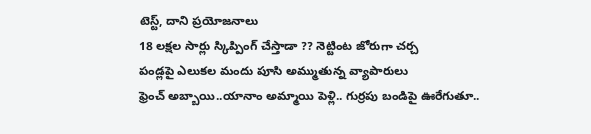టెస్ట్, దాని ప్రయోజనాలు
18 లక్షల సార్లు స్కిప్పింగ్ చేస్తాడా ?? నెట్టింట జోరుగా చర్చ
పండ్లపై ఎలుకల మందు పూసి అమ్ముతున్న వ్యాపారులు
ఫ్రెంచ్ అబ్బాయి..యానాం అమ్మాయి పెళ్లి.. గుర్రపు బండిపై ఊరేగుతూ..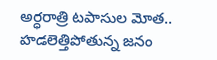అర్ధరాత్రి టపాసుల మోత.. హడలెత్తిపోతున్న జనం